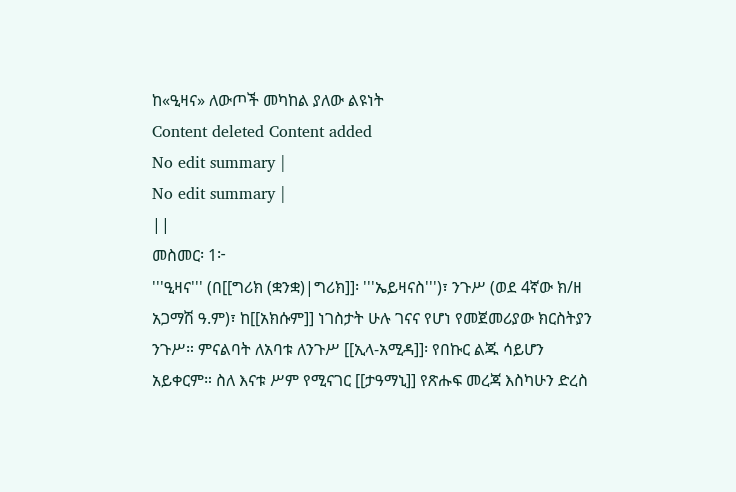ከ«ዒዛና» ለውጦች መካከል ያለው ልዩነት
Content deleted Content added
No edit summary |
No edit summary |
||
መስመር፡ 1፦
'''ዒዛና''' (በ[[ግሪክ (ቋንቋ)|ግሪክ]]፡ '''ኤይዛናስ''')፣ ንጉሥ (ወደ 4ኛው ክ/ዘ አጋማሽ ዓ.ም)፣ ከ[[አክሱም]] ነገስታት ሁሉ ገናና የሆነ የመጀመሪያው ክርስትያን ንጉሥ። ምናልባት ለአባቱ ለንጉሥ [[ኢላ-አሚዳ]]፡ የበኩር ልጁ ሳይሆን አይቀርም። ስለ እናቱ ሥም የሚናገር [[ታዓማኒ]] የጽሑፍ መረጃ እስካሁን ድረስ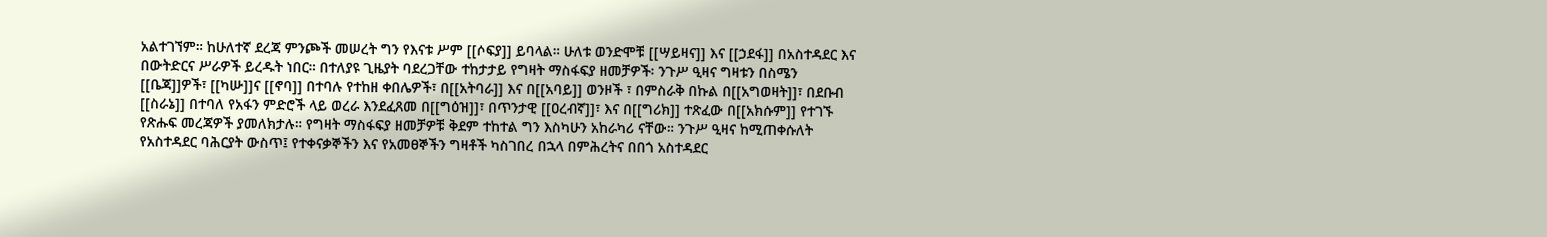አልተገኘም። ከሁለተኛ ደረጃ ምንጮች መሠረት ግን የእናቱ ሥም [[ሶፍያ]] ይባላል። ሁለቱ ወንድሞቹ [[ሣይዛና]] እና [[ኃደፋ]] በአስተዳደር እና በውትድርና ሥራዎች ይረዱት ነበር። በተለያዩ ጊዜያት ባደረጋቸው ተከታታይ የግዛት ማስፋፍያ ዘመቻዎች፡ ንጉሥ ዒዛና ግዛቱን በስሜን [[ቤጃ]]ዎች፣ [[ካሡ]]ና [[ኖባ]] በተባሉ የተከዘ ቀበሌዎች፣ በ[[አትባራ]] እና በ[[አባይ]] ወንዞች ፣ በምስራቅ በኩል በ[[አግወዛት]]፣ በደቡብ [[ስራኔ]] በተባለ የአፋን ምድሮች ላይ ወረራ እንደፈጸመ በ[[ግዕዝ]]፣ በጥንታዊ [[ዐረብኛ]]፣ እና በ[[ግሪክ]] ተጽፈው በ[[አክሱም]] የተገኙ የጽሑፍ መረጃዎች ያመለክታሉ። የግዛት ማስፋፍያ ዘመቻዎቹ ቅደም ተከተል ግን እስካሁን አከራካሪ ናቸው። ንጉሥ ዒዛና ከሚጠቀሱለት የአስተዳደር ባሕርያት ውስጥ፤ የተቀናቃኞችን እና የአመፀኞችን ግዛቶች ካስገበረ በኋላ በምሕረትና በበጎ አስተዳደር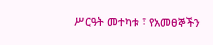ሥርዓት መተካቱ ፣ የአመፀኞችን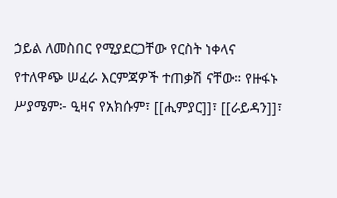ኃይል ለመስበር የሚያደርጋቸው የርስት ነቀላና የተለዋጭ ሠፈራ እርምጃዎች ተጠቃሽ ናቸው። የዙፋኑ ሥያሜም፦ ዒዛና የአክሱም፣ [[ሒምያር]]፣ [[ራይዳን]]፣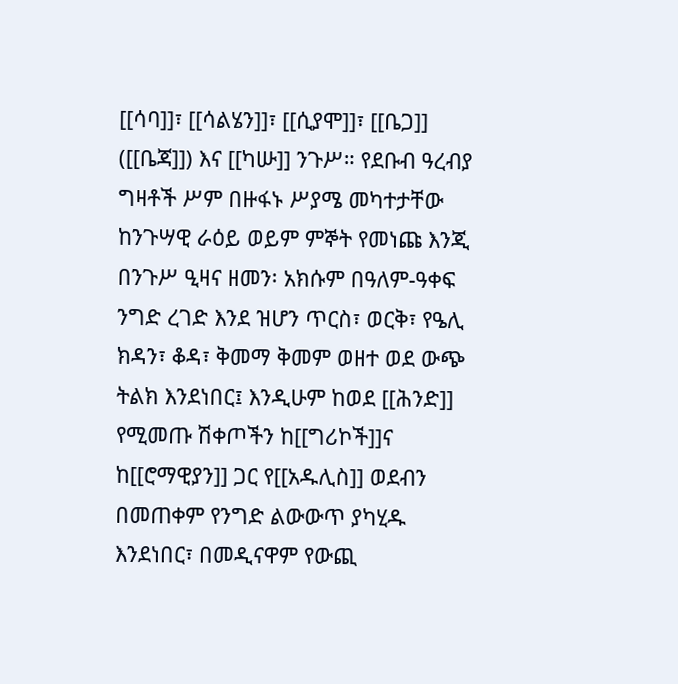[[ሳባ]]፣ [[ሳልሄን]]፣ [[ሲያሞ]]፣ [[ቤጋ]] ([[ቤጃ]]) እና [[ካሡ]] ንጉሥ። የደቡብ ዓረብያ ግዛቶች ሥም በዙፋኑ ሥያሜ መካተታቸው ከንጉሣዊ ራዕይ ወይም ምኞት የመነጩ እንጂ
በንጉሥ ዒዛና ዘመን፡ አክሱም በዓለም-ዓቀፍ ንግድ ረገድ እንደ ዝሆን ጥርስ፣ ወርቅ፣ የዔሊ ክዳን፣ ቆዳ፣ ቅመማ ቅመም ወዘተ ወደ ውጭ ትልክ እንደነበር፤ እንዲሁም ከወደ [[ሕንድ]] የሚመጡ ሽቀጦችን ከ[[ግሪኮች]]ና ከ[[ሮማዊያን]] ጋር የ[[አዱሊስ]] ወደብን በመጠቀም የንግድ ልውውጥ ያካሂዱ እንደነበር፣ በመዲናዋም የውጪ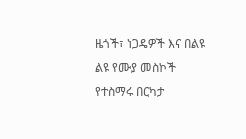ዜጎች፣ ነጋዴዎች እና በልዩ ልዩ የሙያ መስኮች የተስማሩ በርካታ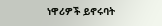ነዋሪዎች ይኖሩባት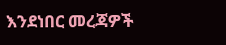እንደነበር መረጃዎች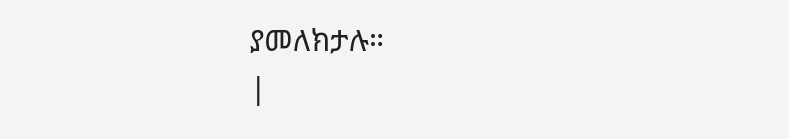ያመለክታሉ።
|